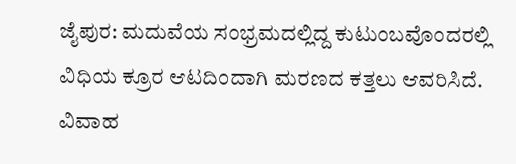ಜೈಪುರ: ಮದುವೆಯ ಸಂಭ್ರಮದಲ್ಲಿದ್ದ ಕುಟುಂಬವೊಂದರಲ್ಲಿ ವಿಧಿಯ ಕ್ರೂರ ಆಟದಿಂದಾಗಿ ಮರಣದ ಕತ್ತಲು ಆವರಿಸಿದೆ. ವಿವಾಹ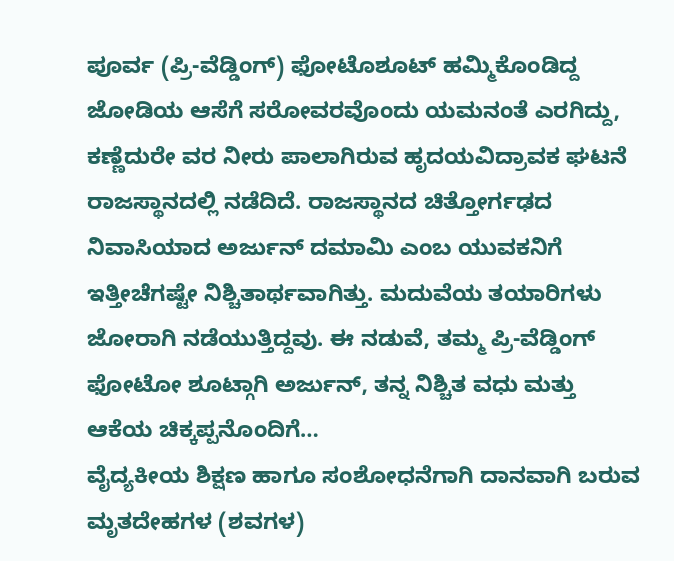ಪೂರ್ವ (ಪ್ರಿ-ವೆಡ್ಡಿಂಗ್) ಫೋಟೊಶೂಟ್ ಹಮ್ಮಿಕೊಂಡಿದ್ದ ಜೋಡಿಯ ಆಸೆಗೆ ಸರೋವರವೊಂದು ಯಮನಂತೆ ಎರಗಿದ್ದು, ಕಣ್ಣೆದುರೇ ವರ ನೀರು ಪಾಲಾಗಿರುವ ಹೃದಯವಿದ್ರಾವಕ ಘಟನೆ ರಾಜಸ್ಥಾನದಲ್ಲಿ ನಡೆದಿದೆ. ರಾಜಸ್ಥಾನದ ಚಿತ್ತೋರ್ಗಢದ ನಿವಾಸಿಯಾದ ಅರ್ಜುನ್ ದಮಾಮಿ ಎಂಬ ಯುವಕನಿಗೆ ಇತ್ತೀಚೆಗಷ್ಟೇ ನಿಶ್ಚಿತಾರ್ಥವಾಗಿತ್ತು. ಮದುವೆಯ ತಯಾರಿಗಳು ಜೋರಾಗಿ ನಡೆಯುತ್ತಿದ್ದವು. ಈ ನಡುವೆ, ತಮ್ಮ ಪ್ರಿ-ವೆಡ್ಡಿಂಗ್ ಫೋಟೋ ಶೂಟ್ಗಾಗಿ ಅರ್ಜುನ್, ತನ್ನ ನಿಶ್ಚಿತ ವಧು ಮತ್ತು ಆಕೆಯ ಚಿಕ್ಕಪ್ಪನೊಂದಿಗೆ…
ವೈದ್ಯಕೀಯ ಶಿಕ್ಷಣ ಹಾಗೂ ಸಂಶೋಧನೆಗಾಗಿ ದಾನವಾಗಿ ಬರುವ ಮೃತದೇಹಗಳ (ಶವಗಳ)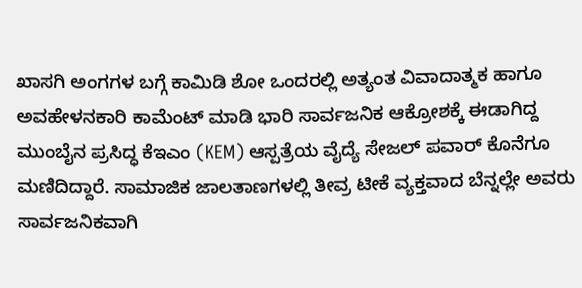ಖಾಸಗಿ ಅಂಗಗಳ ಬಗ್ಗೆ ಕಾಮಿಡಿ ಶೋ ಒಂದರಲ್ಲಿ ಅತ್ಯಂತ ವಿವಾದಾತ್ಮಕ ಹಾಗೂ ಅವಹೇಳನಕಾರಿ ಕಾಮೆಂಟ್ ಮಾಡಿ ಭಾರಿ ಸಾರ್ವಜನಿಕ ಆಕ್ರೋಶಕ್ಕೆ ಈಡಾಗಿದ್ದ ಮುಂಬೈನ ಪ್ರಸಿದ್ಧ ಕೆಇಎಂ (KEM) ಆಸ್ಪತ್ರೆಯ ವೈದ್ಯೆ ಸೇಜಲ್ ಪವಾರ್ ಕೊನೆಗೂ ಮಣಿದಿದ್ದಾರೆ. ಸಾಮಾಜಿಕ ಜಾಲತಾಣಗಳಲ್ಲಿ ತೀವ್ರ ಟೀಕೆ ವ್ಯಕ್ತವಾದ ಬೆನ್ನಲ್ಲೇ ಅವರು ಸಾರ್ವಜನಿಕವಾಗಿ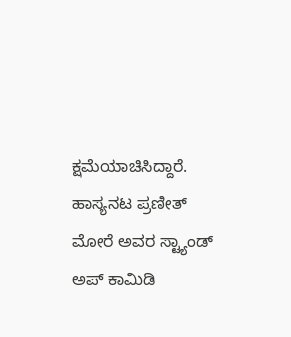ಕ್ಷಮೆಯಾಚಿಸಿದ್ದಾರೆ. ಹಾಸ್ಯನಟ ಪ್ರಣೀತ್ ಮೋರೆ ಅವರ ಸ್ಟ್ಯಾಂಡ್ ಅಪ್ ಕಾಮಿಡಿ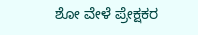ಶೋ ವೇಳೆ ಪ್ರೇಕ್ಷಕರ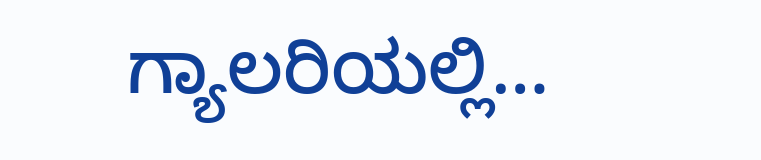ಗ್ಯಾಲರಿಯಲ್ಲಿ…